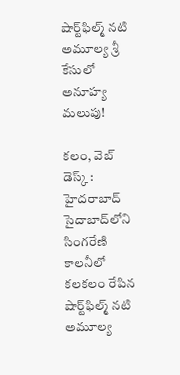షార్ట్‌ఫిల్మ్ నటి అమూల్య శ్రీ కేసులో అనూహ్య మలుపు!

కలం, వెబ్ డెస్క్ : హైదరాబాద్ సైదాబాద్‌లోని సింగరేణి కాలనీలో కలకలం రేపిన షార్ట్‌ఫిల్మ్ నటి అమూల్య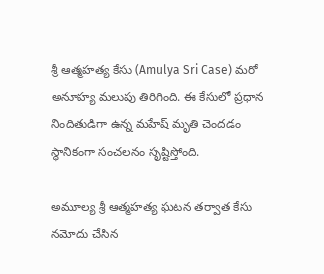శ్రీ ఆత్మహత్య కేసు (Amulya Sri Case) మరో అనూహ్య మలుపు తిరిగింది. ఈ కేసులో ప్రధాన నిందితుడిగా ఉన్న మహేష్ మృతి చెందడం స్థానికంగా సంచలనం సృష్టిస్తోంది.

అమూల్య శ్రీ ఆత్మహత్య ఘటన తర్వాత కేసు నమోదు చేసిన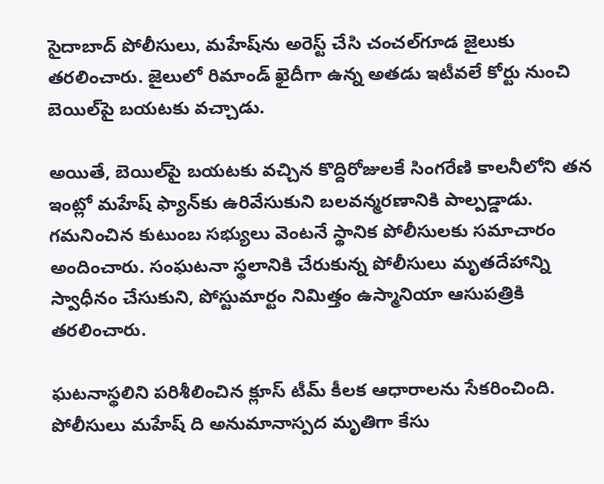సైదాబాద్ పోలీసులు, మహేష్‌ను అరెస్ట్ చేసి చంచల్‌గూడ జైలుకు తరలించారు. జైలులో రిమాండ్ ఖైదీగా ఉన్న అతడు ఇటీవలే కోర్టు నుంచి బెయిల్‌పై బయటకు వచ్చాడు.

అయితే, బెయిల్‌పై బయటకు వచ్చిన కొద్దిరోజులకే సింగరేణి కాలనీలోని తన ఇంట్లో మహేష్ ఫ్యాన్‌కు ఉరివేసుకుని బలవన్మరణానికి పాల్పడ్డాడు. గమనించిన కుటుంబ సభ్యులు వెంటనే స్థానిక పోలీసులకు సమాచారం అందించారు. సంఘటనా స్థలానికి చేరుకున్న పోలీసులు మృతదేహాన్ని స్వాధీనం చేసుకుని, పోస్టుమార్టం నిమిత్తం ఉస్మానియా ఆసుపత్రికి తరలించారు.

ఘటనాస్థలిని పరిశీలించిన క్లూస్ టీమ్ కీలక ఆధారాలను సేకరించింది. పోలీసులు మహేష్ ది అనుమానాస్పద మృతిగా కేసు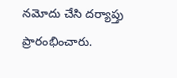నమోదు చేసి దర్యాప్తు ప్రారంభించారు.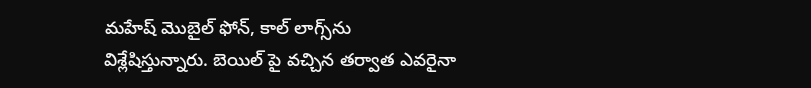మహేష్ మొబైల్ ఫోన్, కాల్ లాగ్స్‌ను విశ్లేషిస్తున్నారు. బెయిల్ పై వచ్చిన తర్వాత ఎవరైనా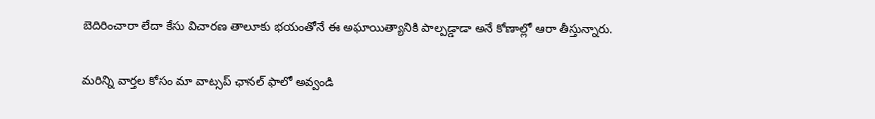బెదిరించారా లేదా కేసు విచారణ తాలూకు భయంతోనే ఈ అఘాయిత్యానికి పాల్పడ్డాడా అనే కోణాల్లో ఆరా తీస్తున్నారు.

మ‌రిన్ని వార్త‌ల కోసం మా వాట్స‌ప్ ఛాన‌ల్ ఫాలో అవ్వండి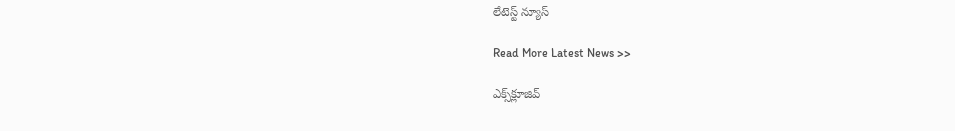లేటెస్ట్ న్యూస్‌

Read More Latest News >>

ఎక్స్‌క్లూజివ్‌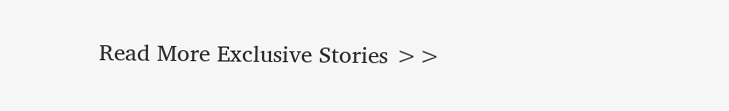Read More Exclusive Stories >>